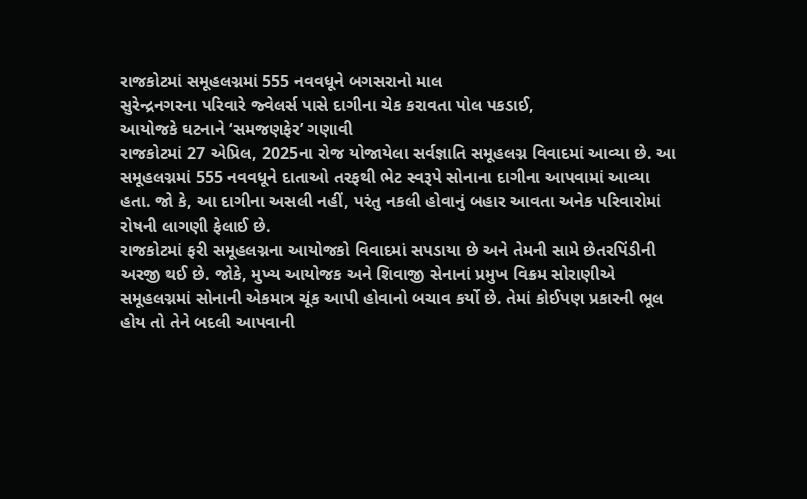રાજકોટમાં સમૂહલગ્નમાં 555 નવવધૂને બગસરાનો માલ
સુરેન્દ્રનગરના પરિવારે જ્વેલર્સ પાસે દાગીના ચેક કરાવતા પોલ પકડાઈ,
આયોજકે ઘટનાને ‘સમજણફેર’ ગણાવી
રાજકોટમાં 27 એપ્રિલ, 2025ના રોજ યોજાયેલા સર્વજ્ઞાતિ સમૂહલગ્ન વિવાદમાં આવ્યા છે. આ સમૂહલગ્નમાં 555 નવવધૂને દાતાઓ તરફથી ભેટ સ્વરૂપે સોનાના દાગીના આપવામાં આવ્યા હતા. જો કે, આ દાગીના અસલી નહીં, પરંતુ નકલી હોવાનું બહાર આવતા અનેક પરિવારોમાં રોષની લાગણી ફેલાઈ છે.
રાજકોટમાં ફરી સમૂહલગ્નના આયોજકો વિવાદમાં સપડાયા છે અને તેમની સામે છેતરપિંડીની અરજી થઈ છે. જોકે, મુખ્ય આયોજક અને શિવાજી સેનાનાં પ્રમુખ વિક્રમ સોરાણીએ સમૂહલગ્નમાં સોનાની એકમાત્ર ચૂંક આપી હોવાનો બચાવ કર્યો છે. તેમાં કોઈપણ પ્રકારની ભૂલ હોય તો તેને બદલી આપવાની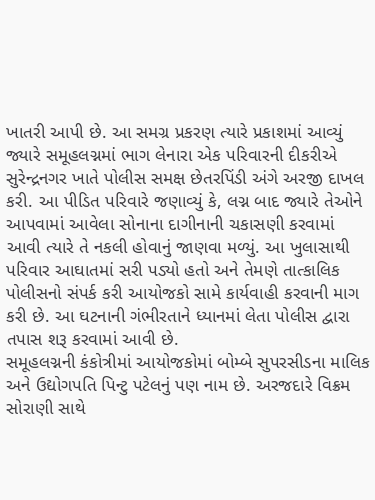ખાતરી આપી છે. આ સમગ્ર પ્રકરણ ત્યારે પ્રકાશમાં આવ્યું જ્યારે સમૂહલગ્નમાં ભાગ લેનારા એક પરિવારની દીકરીએ સુરેન્દ્રનગર ખાતે પોલીસ સમક્ષ છેતરપિંડી અંગે અરજી દાખલ કરી. આ પીડિત પરિવારે જણાવ્યું કે, લગ્ન બાદ જ્યારે તેઓને આપવામાં આવેલા સોનાના દાગીનાની ચકાસણી કરવામાં આવી ત્યારે તે નકલી હોવાનું જાણવા મળ્યું. આ ખુલાસાથી પરિવાર આઘાતમાં સરી પડ્યો હતો અને તેમણે તાત્કાલિક પોલીસનો સંપર્ક કરી આયોજકો સામે કાર્યવાહી કરવાની માગ કરી છે. આ ઘટનાની ગંભીરતાને ધ્યાનમાં લેતા પોલીસ દ્વારા તપાસ શરૂ કરવામાં આવી છે.
સમૂહલગ્નની કંકોત્રીમાં આયોજકોમાં બોમ્બે સુપરસીડના માલિક અને ઉદ્યોગપતિ પિન્ટુ પટેલનું પણ નામ છે. અરજદારે વિક્રમ સોરાણી સાથે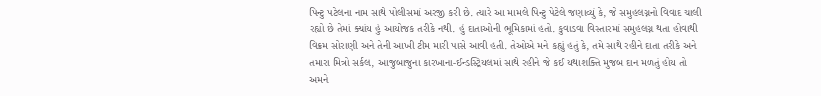પિન્ટુ પટેલના નામ સાથે પોલીસમાં અરજી કરી છે. ત્યારે આ મામલે પિન્ટુ પેટેલે જણાવ્યું કે, જે સમુહલગ્નનો વિવાદ ચાલી રહ્યો છે તેમાં ક્યાંય હું આયોજક તરીકે નથી. હું દાતાઓની ભૂમિકામાં હતો. કુવાડવા વિસ્તારમાં સમુહલગ્ન થતા હોવાથી વિક્રમ સોરાણી અને તેની આખી ટીમ મારી પાસે આવી હતી. તેઓએ મને કહ્યું હતું કે, તમે સાથે રહીને દાતા તરીકે અને તમારા મિત્રો સર્કલ, આજુબાજુના કારખાના-ઈન્ડસ્ટ્રિયલમાં સાથે રહીને જે કઈ યથાશક્તિ મુજબ દાન મળતું હોય તો અમને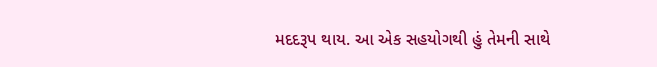મદદરૂપ થાય. આ એક સહયોગથી હું તેમની સાથે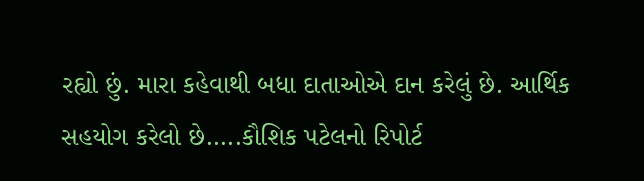રહ્યો છું. મારા કહેવાથી બધા દાતાઓએ દાન કરેલું છે. આર્થિક સહયોગ કરેલો છે…..કૌશિક પટેલનો રિપોર્ટ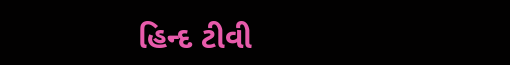હિન્દ ટીવી